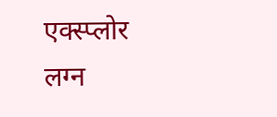एक्स्प्लोर
लग्न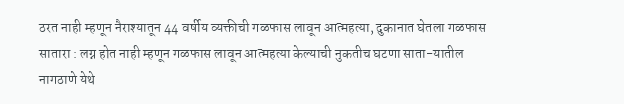ठरत नाही म्हणून नैराश्यातून 44 वर्षीय व्यक्तीची गळफास लावून आत्महत्या, दुकानात घेतला गळफास
सातारा : लग्न होत नाही म्हणून गळफास लावून आत्महत्या केल्याची नुकतीच घटणा साता-यातील नागठाणे येथे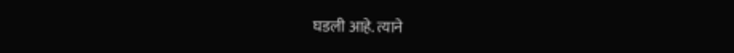घडली आहे. त्याने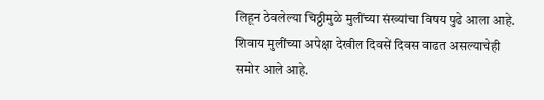लिहून ठेवलेल्या चिठ्ठीमुळे मुलींच्या संख्यांचा विषय पुढे आला आहे. शिवाय मुलींच्या अपेक्षा देखील दिवसें दिवस वाढत असल्याचेही समोर आले आहे.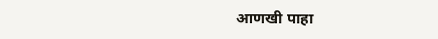आणखी पाहा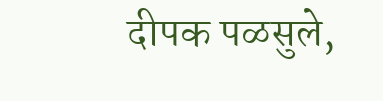दीपक पळसुले,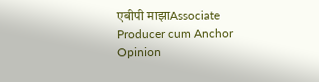एबीपी माझाAssociate Producer cum Anchor
Opinion